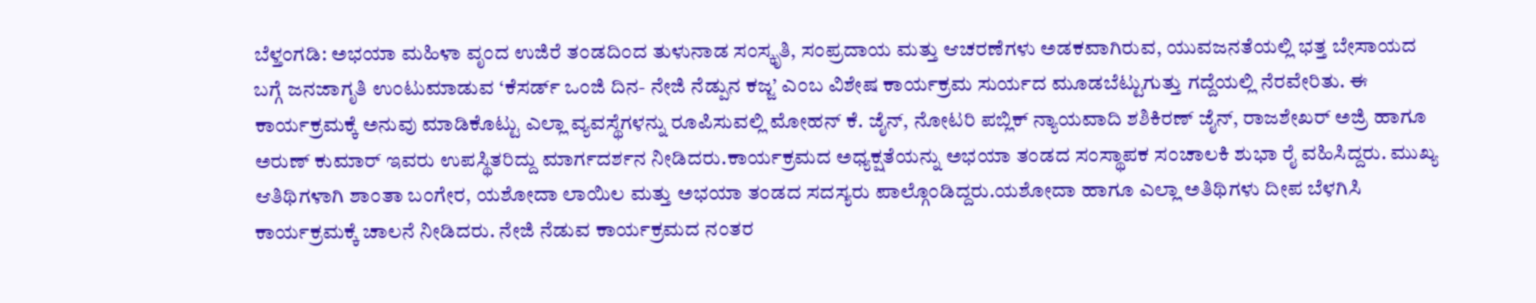ಬೆಳ್ತಂಗಡಿ: ಅಭಯಾ ಮಹಿಳಾ ವೃಂದ ಉಜಿರೆ ತಂಡದಿಂದ ತುಳುನಾಡ ಸಂಸ್ಕೃತಿ, ಸಂಪ್ರದಾಯ ಮತ್ತು ಆಚರಣೆಗಳು ಅಡಕವಾಗಿರುವ, ಯುವಜನತೆಯಲ್ಲಿ ಭತ್ತ ಬೇಸಾಯದ ಬಗ್ಗೆ ಜನಜಾಗೃತಿ ಉಂಟುಮಾಡುವ ‘ಕೆಸರ್ಡ್ ಒಂಜಿ ದಿನ- ನೇಜಿ ನೆಡ್ಪುನ ಕಜ್ಜ’ ಎಂಬ ವಿಶೇಷ ಕಾರ್ಯಕ್ರಮ ಸುರ್ಯದ ಮೂಡಬೆಟ್ಟುಗುತ್ತು ಗದ್ದೆಯಲ್ಲಿ ನೆರವೇರಿತು. ಈ ಕಾರ್ಯಕ್ರಮಕ್ಕೆ ಅನುವು ಮಾಡಿಕೊಟ್ಟು ಎಲ್ಲಾ ವ್ಯವಸ್ಥೆಗಳನ್ನು ರೂಪಿಸುವಲ್ಲಿ ಮೋಹನ್ ಕೆ. ಜೈನ್, ನೋಟರಿ ಪಬ್ಲಿಕ್ ನ್ಯಾಯವಾದಿ ಶಶಿಕಿರಣ್ ಜೈನ್, ರಾಜಶೇಖರ್ ಅಜ್ರಿ ಹಾಗೂ ಅರುಣ್ ಕುಮಾರ್ ಇವರು ಉಪಸ್ಥಿತರಿದ್ದು ಮಾರ್ಗದರ್ಶನ ನೀಡಿದರು.ಕಾರ್ಯಕ್ರಮದ ಅಧ್ಯಕ್ಷತೆಯನ್ನು ಅಭಯಾ ತಂಡದ ಸಂಸ್ಥಾಪಕ ಸಂಚಾಲಕಿ ಶುಭಾ ರೈ ವಹಿಸಿದ್ದರು. ಮುಖ್ಯ ಆತಿಥಿಗಳಾಗಿ ಶಾಂತಾ ಬಂಗೇರ, ಯಶೋದಾ ಲಾಯಿಲ ಮತ್ತು ಅಭಯಾ ತಂಡದ ಸದಸ್ಯರು ಪಾಲ್ಗೊಂಡಿದ್ದರು.ಯಶೋದಾ ಹಾಗೂ ಎಲ್ಲಾ ಅತಿಥಿಗಳು ದೀಪ ಬೆಳಗಿಸಿ ಕಾರ್ಯಕ್ರಮಕ್ಕೆ ಚಾಲನೆ ನೀಡಿದರು. ನೇಜಿ ನೆಡುವ ಕಾರ್ಯಕ್ರಮದ ನಂತರ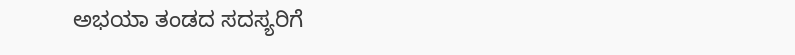ಅಭಯಾ ತಂಡದ ಸದಸ್ಯರಿಗೆ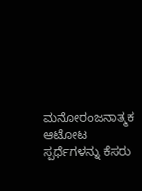ಮನೋರಂಜನಾತ್ಮಕ ಆಟೋಟ ಸ್ಪರ್ಧೆಗಳನ್ನು ಕೆಸರು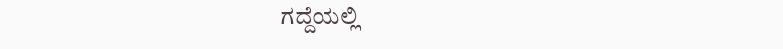ಗದ್ದೆಯಲ್ಲಿ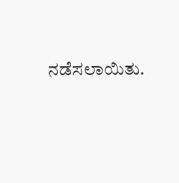ನಡೆಸಲಾಯಿತು.